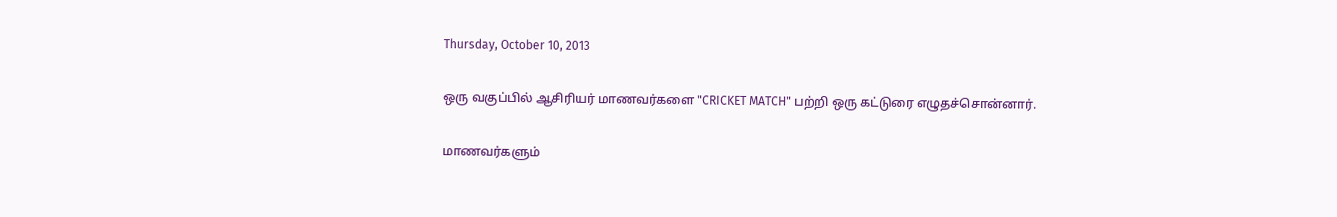Thursday, October 10, 2013

ஒரு வகுப்பில் ஆசிரியர் மாணவர்களை "CRICKET MATCH" பற்றி ஒரு கட்டுரை எழுதச்சொன்னார்.

மாணவர்களும்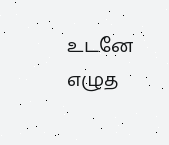உடனே எழுத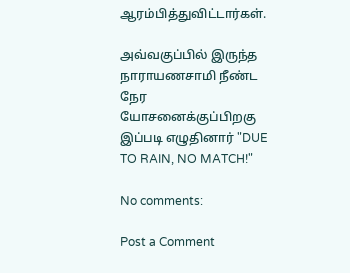ஆரம்பித்துவிட்டார்கள்.

அவ்வகுப்பில் இருந்த நாராயணசாமி நீண்ட நேர யோசனைக்குப்பிறகு இப்படி எழுதினார் "DUE TO RAIN, NO MATCH!"

No comments:

Post a Comment